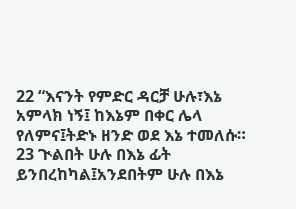22 “እናንት የምድር ዳርቻ ሁሉ፣እኔ አምላክ ነኝ፤ ከእኔም በቀር ሌላ የለምና፤ትድኑ ዘንድ ወደ እኔ ተመለሱ።
23 ጒልበት ሁሉ በእኔ ፊት ይንበረከካል፤አንደበትም ሁሉ በእኔ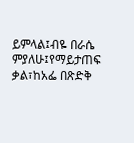ይምላል፤ብዬ በራሴ ምያለሁ፤የማይታጠፍ ቃል፣ከአፌ በጽድቅ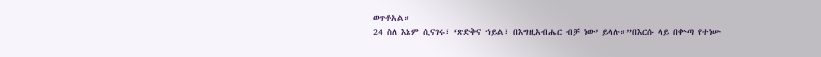ወጥቶአል።
24 ስለ እኔም ሲናገሩ፣ ‘ጽድቅና ኀይል፣ በእግዚአብሔር ብቻ ነው’ ይላሉ።”በእርሱ ላይ በቍጣ የተነሡ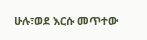ሁሉ፣ወደ እርሱ መጥተው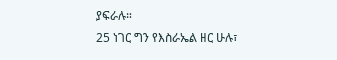ያፍራሉ።
25 ነገር ግን የእስራኤል ዘር ሁሉ፣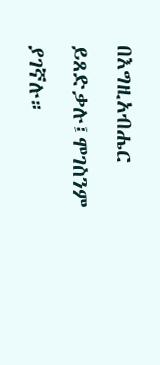በእግዚአብሔር ይጸድቃሉ፤ሞገስንም ያገኛሉ።